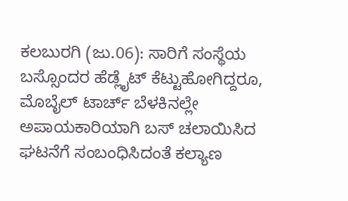ಕಲಬುರಗಿ (ಜು.06): ಸಾರಿಗೆ ಸಂಸ್ಥೆಯ ಬಸ್ಸೊಂದರ ಹೆಡ್ಲೈಟ್ ಕೆಟ್ಟುಹೋಗಿದ್ದರೂ, ಮೊಬೈಲ್ ಟಾರ್ಚ್ ಬೆಳಕಿನಲ್ಲೇ ಅಪಾಯಕಾರಿಯಾಗಿ ಬಸ್ ಚಲಾಯಿಸಿದ ಘಟನೆಗೆ ಸಂಬಂಧಿಸಿದಂತೆ ಕಲ್ಯಾಣ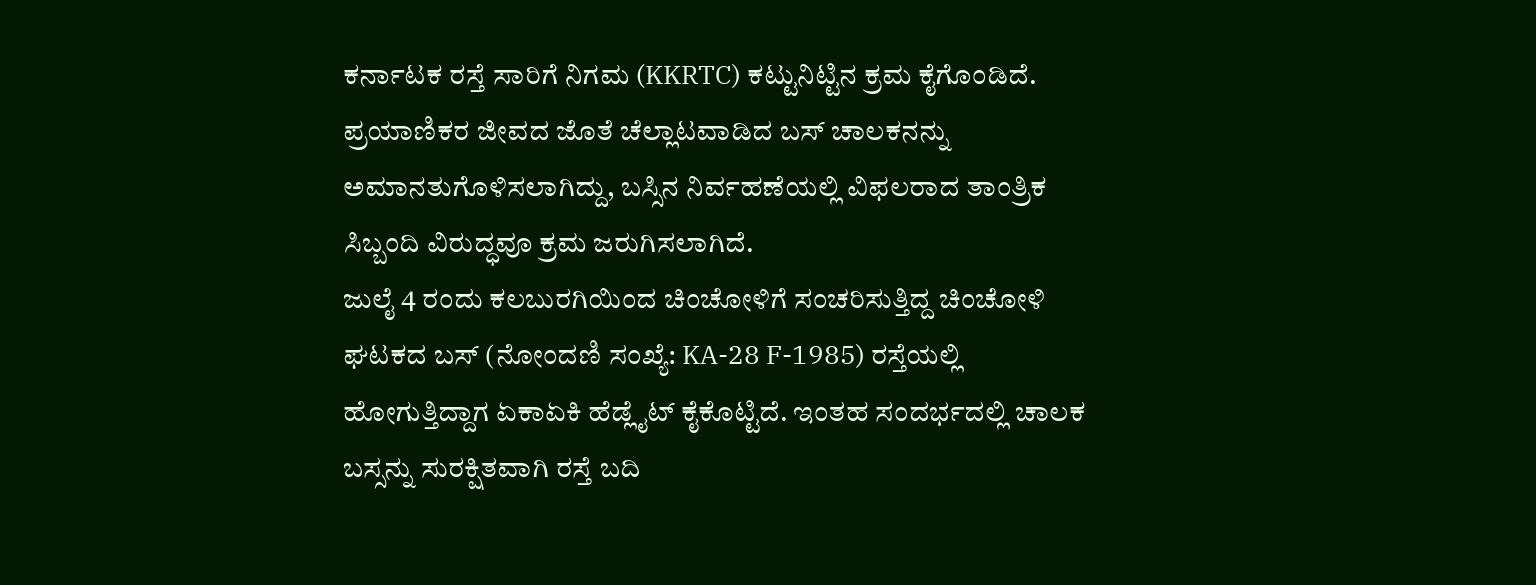ಕರ್ನಾಟಕ ರಸ್ತೆ ಸಾರಿಗೆ ನಿಗಮ (KKRTC) ಕಟ್ಟುನಿಟ್ಟಿನ ಕ್ರಮ ಕೈಗೊಂಡಿದೆ. ಪ್ರಯಾಣಿಕರ ಜೀವದ ಜೊತೆ ಚೆಲ್ಲಾಟವಾಡಿದ ಬಸ್ ಚಾಲಕನನ್ನು ಅಮಾನತುಗೊಳಿಸಲಾಗಿದ್ದು, ಬಸ್ಸಿನ ನಿರ್ವಹಣೆಯಲ್ಲಿ ವಿಫಲರಾದ ತಾಂತ್ರಿಕ ಸಿಬ್ಬಂದಿ ವಿರುದ್ಧವೂ ಕ್ರಮ ಜರುಗಿಸಲಾಗಿದೆ.
ಜುಲೈ 4 ರಂದು ಕಲಬುರಗಿಯಿಂದ ಚಿಂಚೋಳಿಗೆ ಸಂಚರಿಸುತ್ತಿದ್ದ ಚಿಂಚೋಳಿ ಘಟಕದ ಬಸ್ (ನೋಂದಣಿ ಸಂಖ್ಯೆ: KA-28 F-1985) ರಸ್ತೆಯಲ್ಲಿ ಹೋಗುತ್ತಿದ್ದಾಗ ಏಕಾಏಕಿ ಹೆಡ್ಲೈಟ್ ಕೈಕೊಟ್ಟಿದೆ. ಇಂತಹ ಸಂದರ್ಭದಲ್ಲಿ ಚಾಲಕ ಬಸ್ಸನ್ನು ಸುರಕ್ಷಿತವಾಗಿ ರಸ್ತೆ ಬದಿ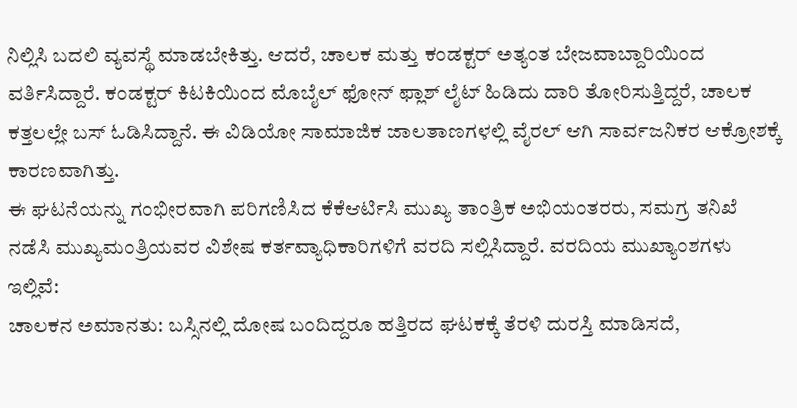ನಿಲ್ಲಿಸಿ ಬದಲಿ ವ್ಯವಸ್ಥೆ ಮಾಡಬೇಕಿತ್ತು. ಆದರೆ, ಚಾಲಕ ಮತ್ತು ಕಂಡಕ್ಟರ್ ಅತ್ಯಂತ ಬೇಜವಾಬ್ದಾರಿಯಿಂದ ವರ್ತಿಸಿದ್ದಾರೆ. ಕಂಡಕ್ಟರ್ ಕಿಟಕಿಯಿಂದ ಮೊಬೈಲ್ ಫೋನ್ ಫ್ಲಾಶ್ ಲೈಟ್ ಹಿಡಿದು ದಾರಿ ತೋರಿಸುತ್ತಿದ್ದರೆ, ಚಾಲಕ ಕತ್ತಲಲ್ಲೇ ಬಸ್ ಓಡಿಸಿದ್ದಾನೆ. ಈ ವಿಡಿಯೋ ಸಾಮಾಜಿಕ ಜಾಲತಾಣಗಳಲ್ಲಿ ವೈರಲ್ ಆಗಿ ಸಾರ್ವಜನಿಕರ ಆಕ್ರೋಶಕ್ಕೆ ಕಾರಣವಾಗಿತ್ತು.
ಈ ಘಟನೆಯನ್ನು ಗಂಭೀರವಾಗಿ ಪರಿಗಣಿಸಿದ ಕೆಕೆಆರ್ಟಿಸಿ ಮುಖ್ಯ ತಾಂತ್ರಿಕ ಅಭಿಯಂತರರು, ಸಮಗ್ರ ತನಿಖೆ ನಡೆಸಿ ಮುಖ್ಯಮಂತ್ರಿಯವರ ವಿಶೇಷ ಕರ್ತವ್ಯಾಧಿಕಾರಿಗಳಿಗೆ ವರದಿ ಸಲ್ಲಿಸಿದ್ದಾರೆ. ವರದಿಯ ಮುಖ್ಯಾಂಶಗಳು ಇಲ್ಲಿವೆ:
ಚಾಲಕನ ಅಮಾನತು: ಬಸ್ಸಿನಲ್ಲಿ ದೋಷ ಬಂದಿದ್ದರೂ ಹತ್ತಿರದ ಘಟಕಕ್ಕೆ ತೆರಳಿ ದುರಸ್ತಿ ಮಾಡಿಸದೆ,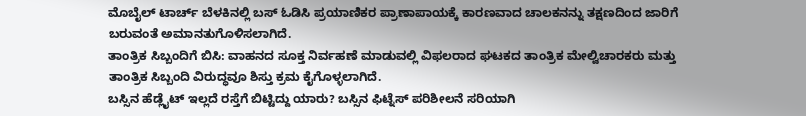ಮೊಬೈಲ್ ಟಾರ್ಚ್ ಬೆಳಕಿನಲ್ಲಿ ಬಸ್ ಓಡಿಸಿ ಪ್ರಯಾಣಿಕರ ಪ್ರಾಣಾಪಾಯಕ್ಕೆ ಕಾರಣವಾದ ಚಾಲಕನನ್ನು ತಕ್ಷಣದಿಂದ ಜಾರಿಗೆ ಬರುವಂತೆ ಅಮಾನತುಗೊಳಿಸಲಾಗಿದೆ.
ತಾಂತ್ರಿಕ ಸಿಬ್ಬಂದಿಗೆ ಬಿಸಿ: ವಾಹನದ ಸೂಕ್ತ ನಿರ್ವಹಣೆ ಮಾಡುವಲ್ಲಿ ವಿಫಲರಾದ ಘಟಕದ ತಾಂತ್ರಿಕ ಮೇಲ್ವಿಚಾರಕರು ಮತ್ತು ತಾಂತ್ರಿಕ ಸಿಬ್ಬಂದಿ ವಿರುದ್ಧವೂ ಶಿಸ್ತು ಕ್ರಮ ಕೈಗೊಳ್ಳಲಾಗಿದೆ.
ಬಸ್ಸಿನ ಹೆಡ್ಲೈಟ್ ಇಲ್ಲದೆ ರಸ್ತೆಗೆ ಬಿಟ್ಟಿದ್ದು ಯಾರು? ಬಸ್ಸಿನ ಫಿಟ್ನೆಸ್ ಪರಿಶೀಲನೆ ಸರಿಯಾಗಿ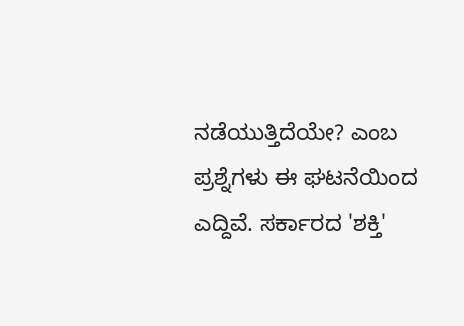ನಡೆಯುತ್ತಿದೆಯೇ? ಎಂಬ ಪ್ರಶ್ನೆಗಳು ಈ ಘಟನೆಯಿಂದ ಎದ್ದಿವೆ. ಸರ್ಕಾರದ 'ಶಕ್ತಿ'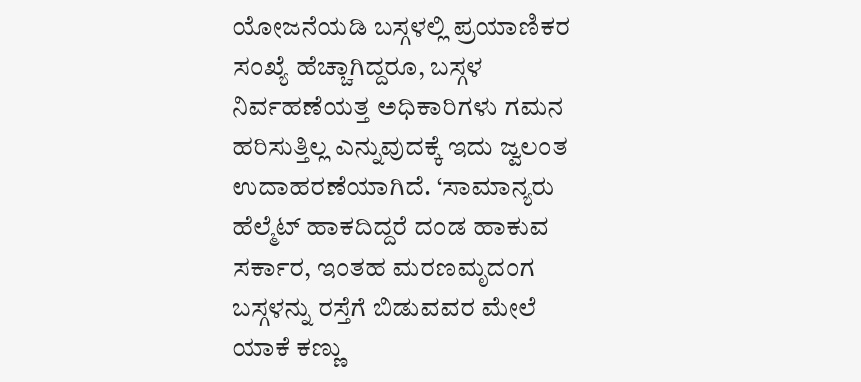ಯೋಜನೆಯಡಿ ಬಸ್ಗಳಲ್ಲಿ ಪ್ರಯಾಣಿಕರ ಸಂಖ್ಯೆ ಹೆಚ್ಚಾಗಿದ್ದರೂ, ಬಸ್ಗಳ ನಿರ್ವಹಣೆಯತ್ತ ಅಧಿಕಾರಿಗಳು ಗಮನ ಹರಿಸುತ್ತಿಲ್ಲ ಎನ್ನುವುದಕ್ಕೆ ಇದು ಜ್ವಲಂತ ಉದಾಹರಣೆಯಾಗಿದೆ. ‘ಸಾಮಾನ್ಯರು ಹೆಲ್ಮೆಟ್ ಹಾಕದಿದ್ದರೆ ದಂಡ ಹಾಕುವ ಸರ್ಕಾರ, ಇಂತಹ ಮರಣಮೃದಂಗ ಬಸ್ಗಳನ್ನು ರಸ್ತೆಗೆ ಬಿಡುವವರ ಮೇಲೆ ಯಾಕೆ ಕಣ್ಣು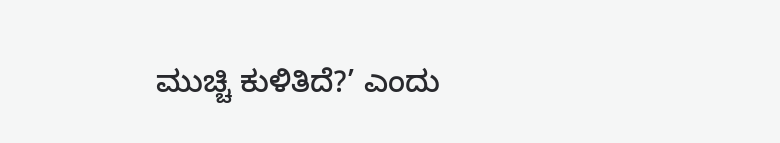ಮುಚ್ಚಿ ಕುಳಿತಿದೆ?’ ಎಂದು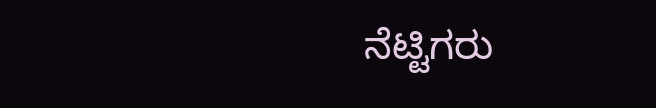ನೆಟ್ಟಿಗರು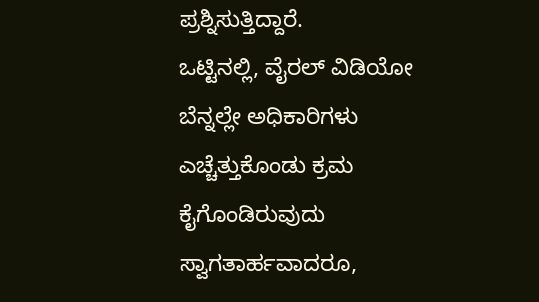ಪ್ರಶ್ನಿಸುತ್ತಿದ್ದಾರೆ.
ಒಟ್ಟಿನಲ್ಲಿ, ವೈರಲ್ ವಿಡಿಯೋ ಬೆನ್ನಲ್ಲೇ ಅಧಿಕಾರಿಗಳು ಎಚ್ಚೆತ್ತುಕೊಂಡು ಕ್ರಮ ಕೈಗೊಂಡಿರುವುದು ಸ್ವಾಗತಾರ್ಹವಾದರೂ,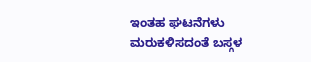ಇಂತಹ ಘಟನೆಗಳು ಮರುಕಳಿಸದಂತೆ ಬಸ್ಗಳ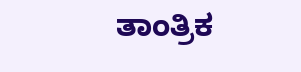ತಾಂತ್ರಿಕ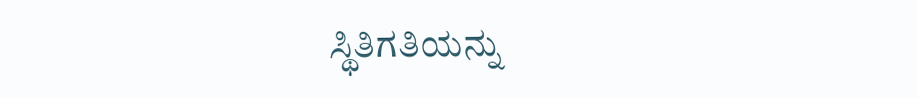ಸ್ಥಿತಿಗತಿಯನ್ನು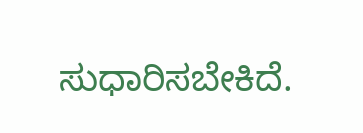ಸುಧಾರಿಸಬೇಕಿದೆ.